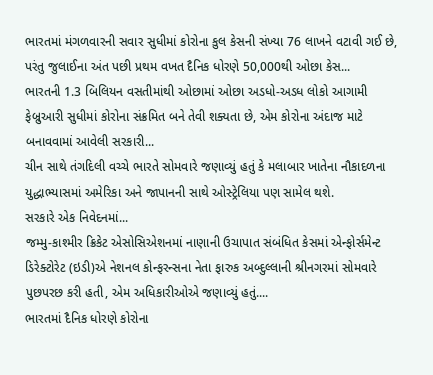ભારતમાં મંગળવારની સવાર સુધીમાં કોરોના કુલ કેસની સંખ્યા 76 લાખને વટાવી ગઈ છે, પરંતુ જુલાઈના અંત પછી પ્રથમ વખત દૈનિક ધોરણે 50,000થી ઓછા કેસ...
ભારતની 1.3 બિલિયન વસતીમાંથી ઓછામાં ઓછા અડધો-અડધ લોકો આગામી ફેબ્રુઆરી સુધીમાં કોરોના સંક્રમિત બને તેવી શક્યતા છે, એમ કોરોના અંદાજ માટે બનાવવામાં આવેલી સરકારી...
ચીન સાથે તંગદિલી વચ્ચે ભારતે સોમવારે જણાવ્યું હતું કે મલાબાર ખાતેના નૌકાદળના યુદ્ધાભ્યાસમાં અમેરિકા અને જાપાનની સાથે ઓસ્ટ્રેલિયા પણ સામેલ થશે.
સરકારે એક નિવેદનમાં...
જમ્મુ-કાશ્મીર ક્રિકેટ એસોસિએશનમાં નાણાની ઉચાપાત સંબંધિત કેસમાં એન્ફોર્સમેન્ટ ડિરેક્ટોરેટ (ઇડી)એ નેશનલ કોન્ફરન્સના નેતા ફારુક અબ્દુલ્લાની શ્રીનગરમાં સોમવારે પુછપરછ કરી હતી, એમ અધિકારીઓએ જણાવ્યું હતું....
ભારતમાં દૈનિક ધોરણે કોરોના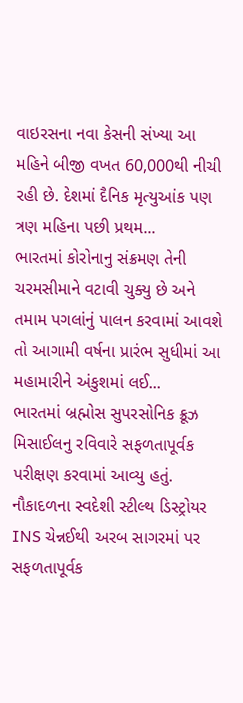વાઇરસના નવા કેસની સંખ્યા આ મહિને બીજી વખત 60,000થી નીચી રહી છે. દેશમાં દૈનિક મૃત્યુઆંક પણ ત્રણ મહિના પછી પ્રથમ...
ભારતમાં કોરોનાનુ સંક્રમણ તેની ચરમસીમાને વટાવી ચુક્યુ છે અને તમામ પગલાંનું પાલન કરવામાં આવશે તો આગામી વર્ષના પ્રારંભ સુધીમાં આ મહામારીને અંકુશમાં લઈ...
ભારતમાં બ્રહ્મોસ સુપરસોનિક ક્રૂઝ મિસાઈલનુ રવિવારે સફળતાપૂર્વક પરીક્ષણ કરવામાં આવ્યુ હતું. નૌકાદળના સ્વદેશી સ્ટીલ્થ ડિસ્ટ્રોયર INS ચેન્નઈથી અરબ સાગરમાં પર સફળતાપૂર્વક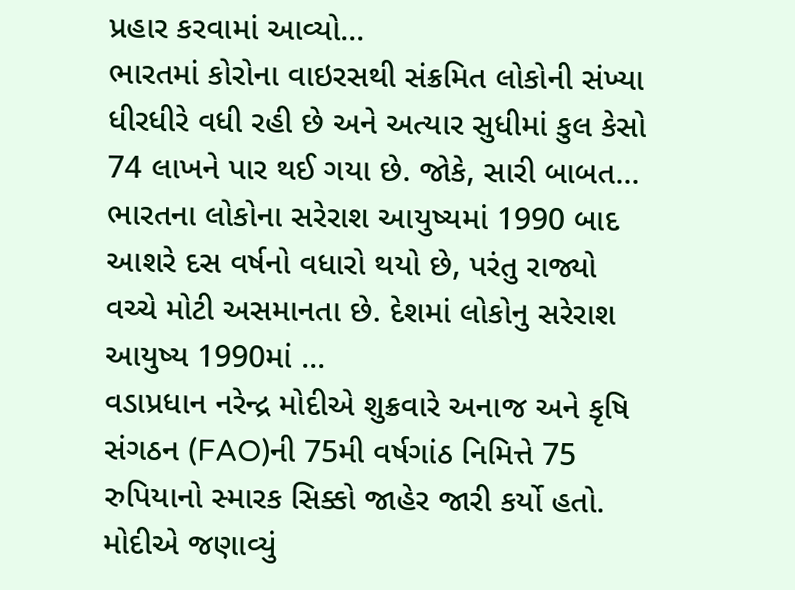પ્રહાર કરવામાં આવ્યો...
ભારતમાં કોરોના વાઇરસથી સંક્રમિત લોકોની સંખ્યા ધીરધીરે વધી રહી છે અને અત્યાર સુધીમાં કુલ કેસો 74 લાખને પાર થઈ ગયા છે. જોકે, સારી બાબત...
ભારતના લોકોના સરેરાશ આયુષ્યમાં 1990 બાદ આશરે દસ વર્ષનો વધારો થયો છે, પરંતુ રાજ્યો વચ્ચે મોટી અસમાનતા છે. દેશમાં લોકોનુ સરેરાશ આયુષ્ય 1990માં ...
વડાપ્રધાન નરેન્દ્ર મોદીએ શુક્રવારે અનાજ અને કૃષિ સંગઠન (FAO)ની 75મી વર્ષગાંઠ નિમિત્તે 75 રુપિયાનો સ્મારક સિક્કો જાહેર જારી કર્યો હતો. મોદીએ જણાવ્યું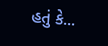હતું કે...